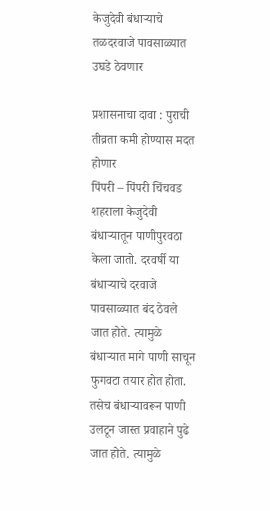केजुदेवी बंधाऱ्याचे तळदरवाजे पावसाळ्यात उघडे ठेवणार

प्रशासनाचा दावा : पुराची तीव्रता कमी होण्यास मदत होणार
पिंपरी – पिंपरी चिंचवड शहराला केजुदेवी बंधाऱ्यातून पाणीपुरवठा केला जातो. दरवर्षी या बंधाऱ्याचे दरवाजे पावसाळ्यात बंद ठेवले जात होते. त्यामुळे बंधाऱ्यात मागे पाणी साचून फुगवटा तयार होत होता. तसेच बंधाऱ्यावरून पाणी उलटून जास्त प्रवाहाने पुढे जात होते. त्यामुळे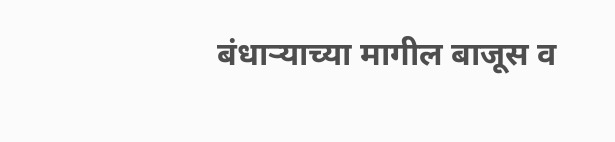बंधाऱ्याच्या मागील बाजूस व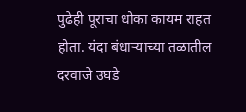पुढेही पूराचा धोका कायम राहत होता. यंदा बंधाऱ्याच्या तळातील दरवाजे उघडे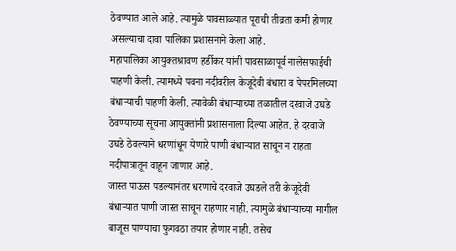ठेवण्यात आले आहे. त्यामुळे पावसाळ्यात पूराची तीव्रता कमी होणार असल्याचा दावा पालिका प्रशासनाने केला आहे.
महापालिका आयुक्तश्रावण हर्डीकर यांनी पावसाळापूर्व नालेसफाईची पाहणी केली. त्यामध्ये पवना नदीवरील केजूदेवी बंधारा व पेपरमिलच्या बंधाऱ्याची पाहणी केली. त्यावेळी बंधाऱ्याच्या तळातील दरवाजे उघडे ठेवण्याच्या सूचना आयुक्तांनी प्रशासनाला दिल्या आहेत. हे दरवाजे उघडे ठेवल्याने धरणांधून येणारे पाणी बंधाऱ्यात साचून न राहता नदीपात्रातून वाहून जाणार आहे.
जास्त पाऊस पडल्यानंतर धरणाचे दरवाजे उघडले तरी केजूदेवी बंधाऱ्यात पाणी जास्त साचून राहणार नाही. त्यामुळे बंधाऱ्याच्या मागील बाजूस पाण्याचा फुगवठा तयार होणार नाही. तसेच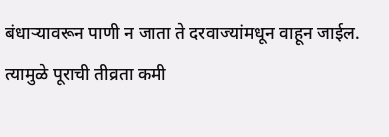बंधाऱ्यावरून पाणी न जाता ते दरवाज्यांमधून वाहून जाईल. त्यामुळे पूराची तीव्रता कमी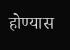होण्यास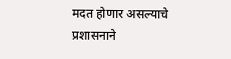मदत होणार असल्याचे प्रशासनाने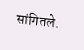सांगितले.